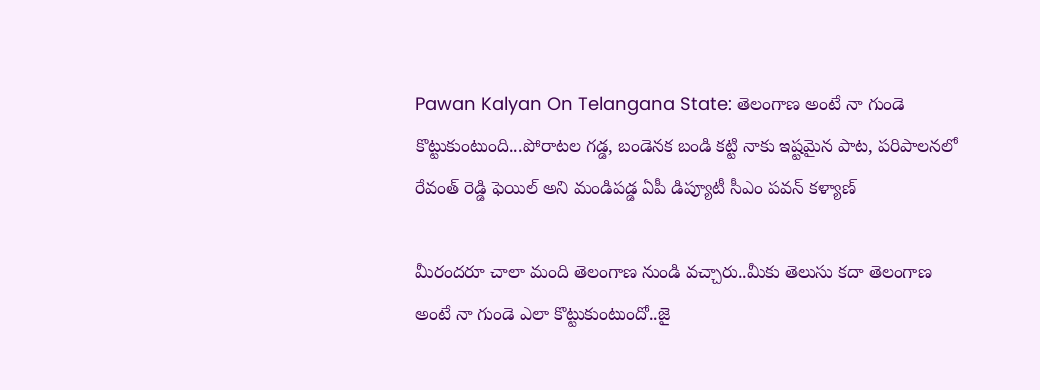Pawan Kalyan On Telangana State: తెలంగాణ అంటే నా గుండె కొట్టుకుంటుంది...పోరాటల గడ్డ, బండెనక బండి కట్టి నాకు ఇష్టమైన పాట, పరిపాలనలో రేవంత్ రెడ్డి ఫెయిల్ అని మండిపడ్డ ఏపీ డిప్యూటీ సీఎం పవన్ కళ్యాణ్

మీరందరూ చాలా మంది తెలంగాణ నుండి వచ్చారు..మీకు తెలుసు కదా తెలంగాణ అంటే నా గుండె ఎలా కొట్టుకుంటుందో..జై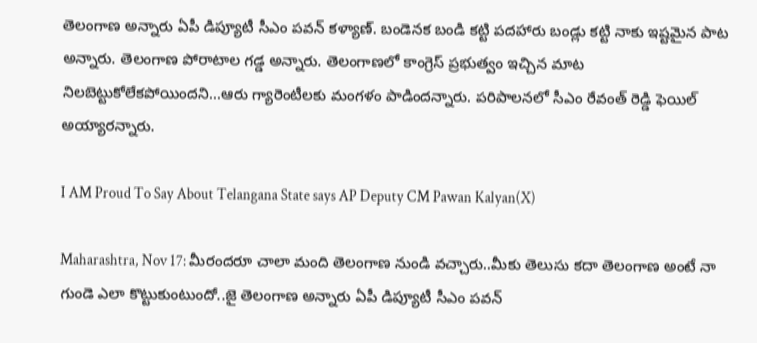తెలంగాణ అన్నారు ఏపీ డిప్యూటీ సీఎం పవన్ కళ్యాణ్. బండెనక బండి కట్టి పదహారు బండ్లు కట్టి నాకు ఇష్టమైన పాట అన్నారు. తెలంగాణ పోరాటాల గడ్డ అన్నారు. తెలంగాణలో కాంగ్రెస్ ప్రభుత్వం ఇచ్చిన మాట నిలబెట్టుకోలేకపోయిందని...ఆరు గ్యారెంటీలకు మంగళం పాడిందన్నారు. పరిపాలనలో సీఎం రేవంత్ రెడ్డి ఫెయిల్ అయ్యారన్నారు.

I AM Proud To Say About Telangana State says AP Deputy CM Pawan Kalyan(X)

Maharashtra, Nov 17: మీరందరూ చాలా మంది తెలంగాణ నుండి వచ్చారు..మీకు తెలుసు కదా తెలంగాణ అంటే నా గుండె ఎలా కొట్టుకుంటుందో..జై తెలంగాణ అన్నారు ఏపీ డిప్యూటీ సీఎం పవన్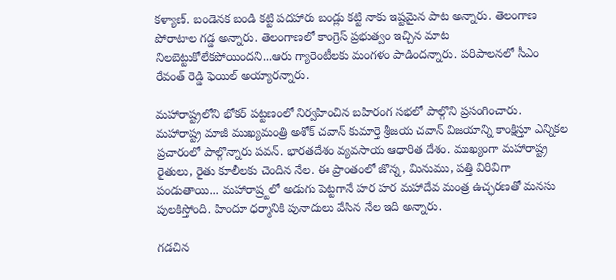కళ్యాణ్. బండెనక బండి కట్టి పదహారు బండ్లు కట్టి నాకు ఇష్టమైన పాట అన్నారు. తెలంగాణ పోరాటాల గడ్డ అన్నారు. తెలంగాణలో కాంగ్రెస్ ప్రభుత్వం ఇచ్చిన మాట నిలబెట్టుకోలేకపోయిందని...ఆరు గ్యారెంటీలకు మంగళం పాడిందన్నారు. పరిపాలనలో సీఎం రేవంత్ రెడ్డి ఫెయిల్ అయ్యారన్నారు.

మహారాష్ట్రలోని భోకర్ పట్టణంలో నిర్వహించిన బహిరంగ సభలో పాల్గొని ప్రసంగించారు. మహారాష్ట్ర మాజీ ముఖ్యమంత్రి అశోక్ చవాన్ కుమార్తె శ్రీజయ చవాన్ విజయాన్ని కాంక్షిస్తూ ఎన్నికల ప్రచారంలో పాల్గొన్నారు పవన్. భారతదేశం వ్యవసాయ ఆధారిత దేశం. ముఖ్యంగా మహారాష్ట్ర రైతులు, రైతు కూలీలకు చెందిన నేల. ఈ ప్రాంతంలో జొన్న, మినుము, పత్తి విరివిగా పండుతాయి... మహారాష్ర్టలో అడుగు పెట్టగానే హర హర మహాదేవ మంత్ర ఉచ్ఛరణతో మనసు పులకిస్తోంది. హిందూ ధర్మానికి పునాదులు వేసిన నేల ఇది అన్నారు.

గడచిన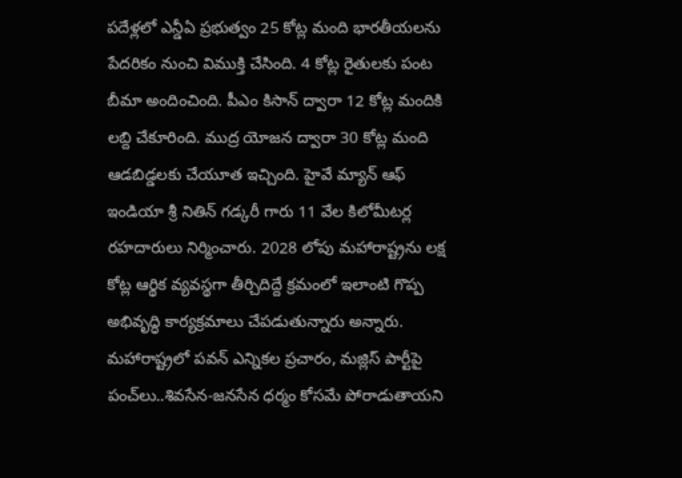పదేళ్లలో ఎన్డీఏ ప్రభుత్వం 25 కోట్ల మంది భారతీయలను పేదరికం నుంచి విముక్తి చేసింది. 4 కోట్ల రైతులకు పంట బీమా అందించింది. పీఎం కిసాన్ ద్వారా 12 కోట్ల మందికి లబ్ది చేకూరింది. ముద్ర యోజన ద్వారా 30 కోట్ల మంది ఆడబిడ్డలకు చేయూత ఇచ్చింది. హైవే మ్యాన్ ఆఫ్ ఇండియా శ్రీ నితిన్ గడ్కరీ గారు 11 వేల కిలోమీటర్ల రహదారులు నిర్మించారు. 2028 లోపు మహారాష్ట్రను లక్ష కోట్ల ఆర్థిక వ్యవస్థగా తీర్చిదిద్దే క్రమంలో ఇలాంటి గొప్ప అభివృద్ధి కార్యక్రమాలు చేపడుతున్నారు అన్నారు. మహారాష్ట్రలో పవన్ ఎన్నికల ప్రచారం, మజ్లిస్ పార్టీపై పంచ్‌లు..శివసేన-జనసేన ధర్మం కోసమే పోరాడుతాయని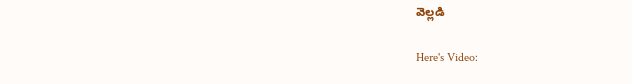వెల్లడి

Here's Video: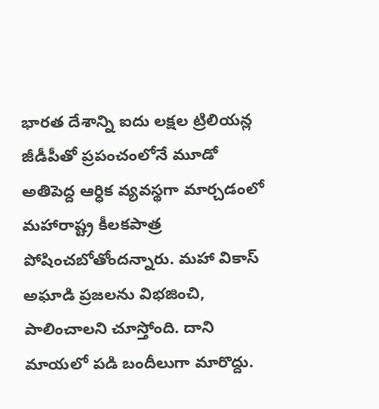భారత దేశాన్ని ఐదు లక్షల ట్రిలియన్ల జీడీపీతో ప్రపంచంలోనే మూడో అతిపెద్ద ఆర్ధిక వ్యవస్థగా మార్చడంలో మహారాష్ట్ర కీలకపాత్ర పోషించబోతోందన్నారు. మహా వికాస్ అఘాడి ప్రజలను విభజించి, పాలించాలని చూస్తోంది. దాని మాయలో పడి బందీలుగా మారొద్దు.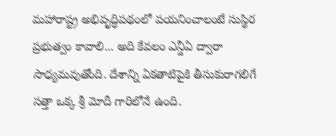మహారాష్ట్ర అభివృద్ధిపథంలో పయనించాలంటే సుస్థిర ప్రభుత్వం కావాలి... అది కేవలం ఎన్డీఏ ద్వారా సాధ్యమవుతోంది. దేశాన్ని ఏకతాటిపైకి తీసుకురాగలిగే సత్తా ఒక్క శ్రీ మోదీ గారిలోనే ఉంది.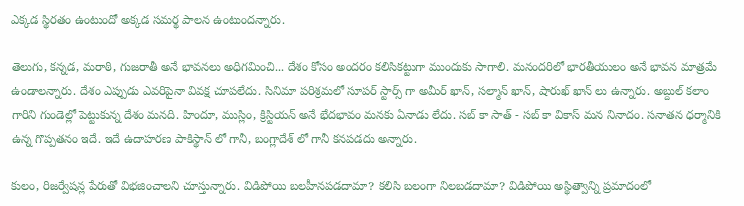ఎక్కడ స్థిరతం ఉంటుందో అక్కడ సమర్థ పాలన ఉంటుందన్నారు.

తెలుగు, కన్నడ, మరాఠి, గుజరాతీ అనే భావనలు అధిగమించి... దేశం కోసం అందరం కలిసికట్టుగా ముందుకు సాగాలి. మనందరిలో భారతీయులం అనే భావన మాత్రమే ఉండాలన్నారు. దేశం ఎప్పుడు ఎవరిపైనా వివక్ష చూపలేదు. సినిమా పరిశ్రమలో సూపర్ స్టార్స్ గా అమీర్ ఖాన్, సల్మాన్ ఖాన్, షారుఖ్ ఖాన్ లు ఉన్నారు. అబ్దుల్ కలాం గారిని గుండెల్లో పెట్టుకున్న దేశం మనది. హిందూ, ముస్లిం, క్రిస్టియన్ అనే భేదభావం మనకు ఏనాడు లేదు. సబ్ కా సాత్ - సబ్ కా వికాస్ మన నినాదం. సనాతన ధర్మానికి ఉన్న గొప్పతనం ఇదే. ఇదే ఉదాహరణ పాకిస్థాన్ లో గానీ, బంగ్లాదేశ్ లో గానీ కనపడదు అన్నారు.

కులం, రిజర్వేషన్ల పేరుతో విభజించాలని చూస్తున్నారు. విడిపోయి బలహీనపడదామా? కలిసి బలంగా నిలబడదామా? విడిపోయి అస్థిత్వాన్ని ప్రమాదంలో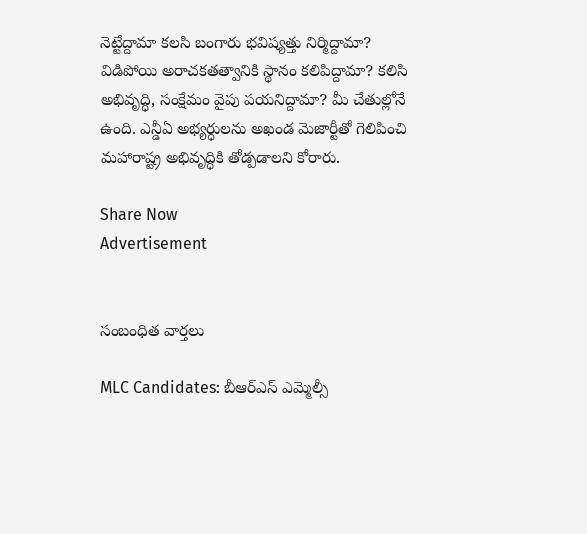నెట్టేద్దామా కలసి బంగారు భవిష్యత్తు నిర్మిద్దామా? విడిపోయి అరాచకతత్వానికి స్థానం కలిపిద్దామా? కలిసి అభివృద్ధి, సంక్షేమం వైపు పయనిద్దామా? మీ చేతుల్లోనే ఉంది. ఎన్డీఏ అభ్యర్ధులను అఖండ మెజార్టీతో గెలిపించి మహారాష్ట్ర అభివృద్ధికి తోడ్పడాలని కోరారు.

Share Now
Advertisement


సంబంధిత వార్తలు

MLC Candidates: బీఆర్ఎస్ ఎమ్మెల్సీ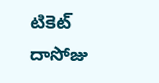టికెట్ దాసోజు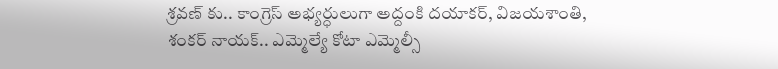శ్రవణ్ కు.. కాంగ్రెస్ అభ్యర్ధులుగా అద్దంకి దయాకర్, విజయశాంతి, శంకర్ నాయక్.. ఎమ్మెల్యే కోటా ఎమ్మెల్సీ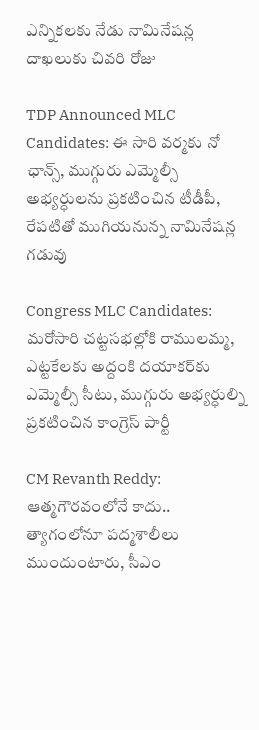ఎన్నికలకు నేడు నామినేషన్ల దాఖలుకు చివరి రోజు

TDP Announced MLC Candidates: ఈ సారి వర్మకు నో ఛాన్స్, ముగ్గురు ఎమ్మెల్సీ అభ్యర్ధులను ప్రకటించిన టీడీపీ, రేపటితో ముగియనున్న నామినేషన్ల గడువు

Congress MLC Candidates: మరోసారి చట్టసభల్లోకి రాములమ్మ, ఎట్టకేలకు అద్దంకి దయాకర్‌కు ఎమ్మెల్సీ సీటు, ముగ్గురు అభ్యర్ధుల్ని ప్రకటించిన కాంగ్రెస్ పార్టీ

CM Revanth Reddy: ఆత్మగౌరవంలోనే కాదు.. త్యాగంలోనూ పద్మశాలీలు ముందుంటారు, సీఎం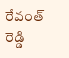రేవంత్ రెడ్డి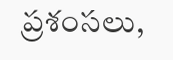ప్రశంసలు,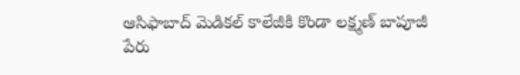ఆసిఫాబాద్ మెడికల్ కాలేజీకి కొండా లక్ష్మణ్ బాపూజీ పేరు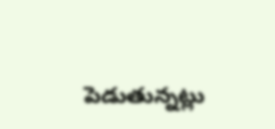పెడుతున్నట్లు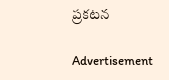ప్రకటన

Advertisement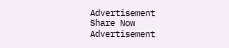Advertisement
Share Now
Advertisement